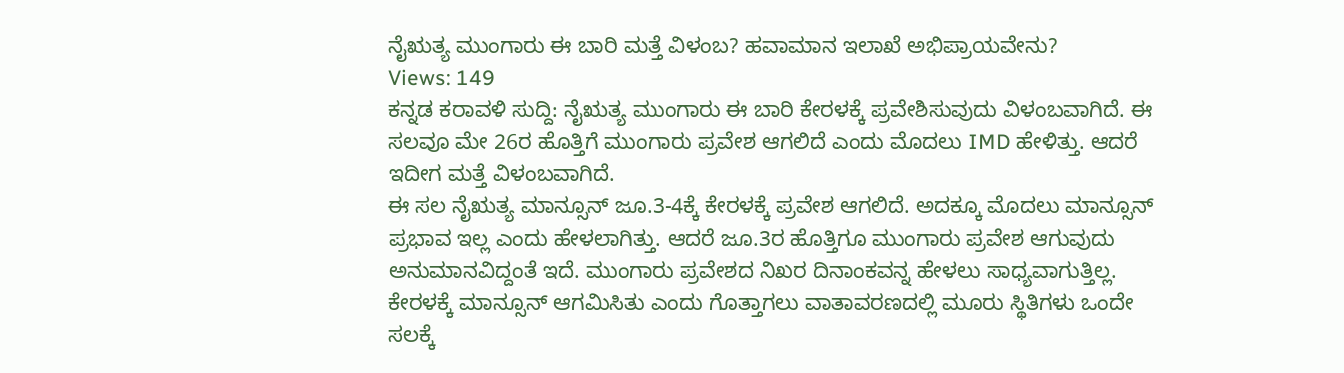ನೈಋತ್ಯ ಮುಂಗಾರು ಈ ಬಾರಿ ಮತ್ತೆ ವಿಳಂಬ? ಹವಾಮಾನ ಇಲಾಖೆ ಅಭಿಪ್ರಾಯವೇನು?
Views: 149
ಕನ್ನಡ ಕರಾವಳಿ ಸುದ್ದಿ: ನೈಋತ್ಯ ಮುಂಗಾರು ಈ ಬಾರಿ ಕೇರಳಕ್ಕೆ ಪ್ರವೇಶಿಸುವುದು ವಿಳಂಬವಾಗಿದೆ. ಈ ಸಲವೂ ಮೇ 26ರ ಹೊತ್ತಿಗೆ ಮುಂಗಾರು ಪ್ರವೇಶ ಆಗಲಿದೆ ಎಂದು ಮೊದಲು IMD ಹೇಳಿತ್ತು. ಆದರೆ ಇದೀಗ ಮತ್ತೆ ವಿಳಂಬವಾಗಿದೆ.
ಈ ಸಲ ನೈಋತ್ಯ ಮಾನ್ಸೂನ್ ಜೂ.3-4ಕ್ಕೆ ಕೇರಳಕ್ಕೆ ಪ್ರವೇಶ ಆಗಲಿದೆ. ಅದಕ್ಕೂ ಮೊದಲು ಮಾನ್ಸೂನ್ ಪ್ರಭಾವ ಇಲ್ಲ ಎಂದು ಹೇಳಲಾಗಿತ್ತು. ಆದರೆ ಜೂ.3ರ ಹೊತ್ತಿಗೂ ಮುಂಗಾರು ಪ್ರವೇಶ ಆಗುವುದು ಅನುಮಾನವಿದ್ದಂತೆ ಇದೆ. ಮುಂಗಾರು ಪ್ರವೇಶದ ನಿಖರ ದಿನಾಂಕವನ್ನ ಹೇಳಲು ಸಾಧ್ಯವಾಗುತ್ತಿಲ್ಲ.
ಕೇರಳಕ್ಕೆ ಮಾನ್ಸೂನ್ ಆಗಮಿಸಿತು ಎಂದು ಗೊತ್ತಾಗಲು ವಾತಾವರಣದಲ್ಲಿ ಮೂರು ಸ್ಥಿತಿಗಳು ಒಂದೇ ಸಲಕ್ಕೆ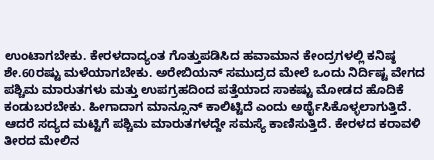ಉಂಟಾಗಬೇಕು. ಕೇರಳದಾದ್ಯಂತ ಗೊತ್ತುಪಡಿಸಿದ ಹವಾಮಾನ ಕೇಂದ್ರಗಳಲ್ಲಿ ಕನಿಷ್ಠ ಶೇ.60ರಷ್ಟು ಮಳೆಯಾಗಬೇಕು. ಅರೇಬಿಯನ್ ಸಮುದ್ರದ ಮೇಲೆ ಒಂದು ನಿರ್ದಿಷ್ಟ ವೇಗದ ಪಶ್ಚಿಮ ಮಾರುತಗಳು ಮತ್ತು ಉಪಗ್ರಹದಿಂದ ಪತ್ತೆಯಾದ ಸಾಕಷ್ಟು ಮೋಡದ ಹೊದಿಕೆ ಕಂಡುಬರಬೇಕು. ಹೀಗಾದಾಗ ಮಾನ್ಸೂನ್ ಕಾಲಿಟ್ಟಿದೆ ಎಂದು ಅರ್ಥೈಸಿಕೊಳ್ಳಲಾಗುತ್ತಿದೆ. ಆದರೆ ಸದ್ಯದ ಮಟ್ಟಿಗೆ ಪಶ್ಚಿಮ ಮಾರುತಗಳದ್ದೇ ಸಮಸ್ಯೆ ಕಾಣಿಸುತ್ತಿದೆ. ಕೇರಳದ ಕರಾವಳಿ ತೀರದ ಮೇಲಿನ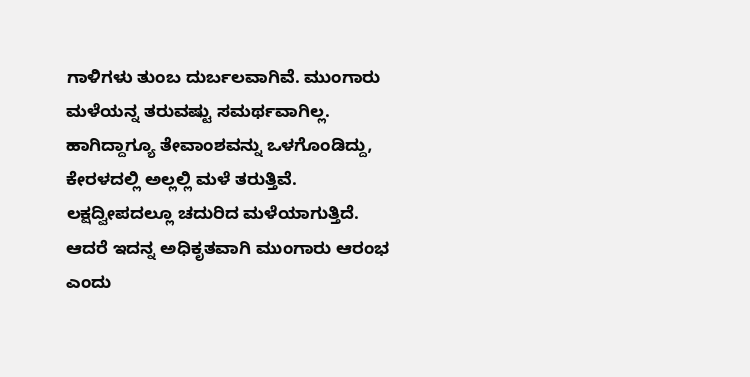ಗಾಳಿಗಳು ತುಂಬ ದುರ್ಬಲವಾಗಿವೆ. ಮುಂಗಾರು ಮಳೆಯನ್ನ ತರುವಷ್ಟು ಸಮರ್ಥವಾಗಿಲ್ಲ. ಹಾಗಿದ್ದಾಗ್ಯೂ ತೇವಾಂಶವನ್ನು ಒಳಗೊಂಡಿದ್ದು, ಕೇರಳದಲ್ಲಿ ಅಲ್ಲಲ್ಲಿ ಮಳೆ ತರುತ್ತಿವೆ. ಲಕ್ಷದ್ವೀಪದಲ್ಲೂ ಚದುರಿದ ಮಳೆಯಾಗುತ್ತಿದೆ. ಆದರೆ ಇದನ್ನ ಅಧಿಕೃತವಾಗಿ ಮುಂಗಾರು ಆರಂಭ ಎಂದು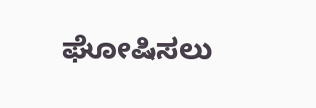ಘೋಷಿಸಲು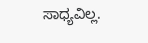ಸಾಧ್ಯವಿಲ್ಲ.